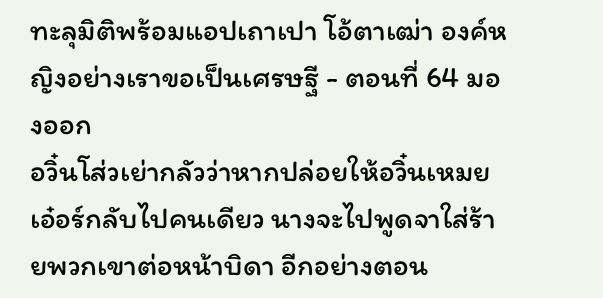ทะลุมิติพร้อมแอปเถาเปา โอ้ตาเฒ่า องค์หญิงอย่างเราขอเป็นเศรษฐี - ตอนที่ 64 มองออก
อวิ๋นโส่วเย่ากลัวว่าหากปล่อยให้อวิ๋นเหมยเอ๋อร์กลับไปคนเดียว นางจะไปพูดจาใส่ร้ายพวกเขาต่อหน้าบิดา อีกอย่างตอน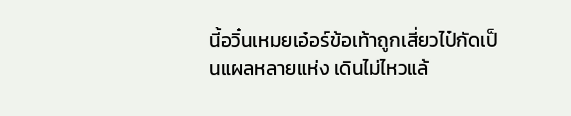นี้อวิ๋นเหมยเอ๋อร์ข้อเท้าถูกเสี่ยวไป๋กัดเป็นแผลหลายแห่ง เดินไม่ไหวแล้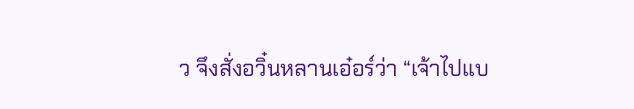ว จึงสั่งอวิ๋นหลานเอ๋อร์ว่า “เจ้าไปแบ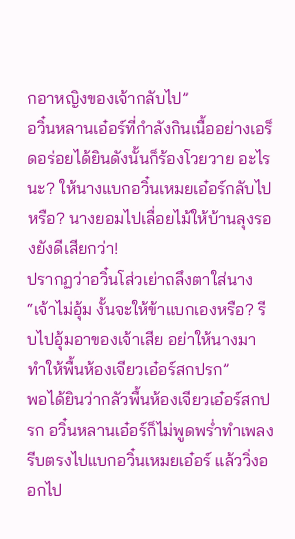กอาหญิงของเจ้ากลับไป”
อวิ๋นหลานเอ๋อร์ที่กำลังกินเนื้ออย่างเอร็ดอร่อยได้ยินดังนั้นก็ร้องโวยวาย อะไรนะ? ให้นางแบกอวิ๋นเหมยเอ๋อร์กลับไปหรือ? นางยอมไปเลื่อยไม้ให้บ้านลุงรองยังดีเสียกว่า!
ปรากฏว่าอวิ๋นโส่วเย่าถลึงตาใส่นาง “เจ้าไม่อุ้ม งั้นจะให้ข้าแบกเองหรือ? รีบไปอุ้มอาของเจ้าเสีย อย่าให้นางมาทำให้พื้นห้องเจียวเอ๋อร์สกปรก”
พอได้ยินว่ากลัวพื้นห้องเจียวเอ๋อร์สกปรก อวิ๋นหลานเอ๋อร์ก็ไม่พูดพร่ำทำเพลง รีบตรงไปแบกอวิ๋นเหมยเอ๋อร์ แล้ววิ่งออกไป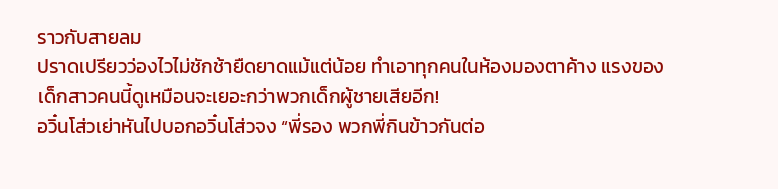ราวกับสายลม
ปราดเปรียวว่องไวไม่ชักช้ายืดยาดแม้แต่น้อย ทำเอาทุกคนในห้องมองตาค้าง แรงของเด็กสาวคนนี้ดูเหมือนจะเยอะกว่าพวกเด็กผู้ชายเสียอีก!
อวิ๋นโส่วเย่าหันไปบอกอวิ๋นโส่วจง “พี่รอง พวกพี่กินข้าวกันต่อ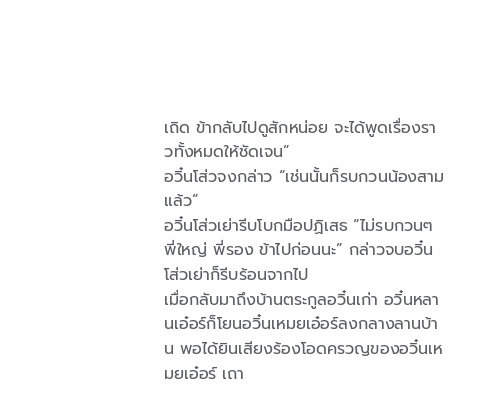เถิด ข้ากลับไปดูสักหน่อย จะได้พูดเรื่องราวทั้งหมดให้ชัดเจน”
อวิ๋นโส่วจงกล่าว “เช่นนั้นก็รบกวนน้องสามแล้ว”
อวิ๋นโส่วเย่ารีบโบกมือปฏิเสธ “ไม่รบกวนๆ พี่ใหญ่ พี่รอง ข้าไปก่อนนะ” กล่าวจบอวิ๋นโส่วเย่าก็รีบร้อนจากไป
เมื่อกลับมาถึงบ้านตระกูลอวิ๋นเก่า อวิ๋นหลานเอ๋อร์ก็โยนอวิ๋นเหมยเอ๋อร์ลงกลางลานบ้าน พอได้ยินเสียงร้องโอดครวญของอวิ๋นเหมยเอ๋อร์ เถา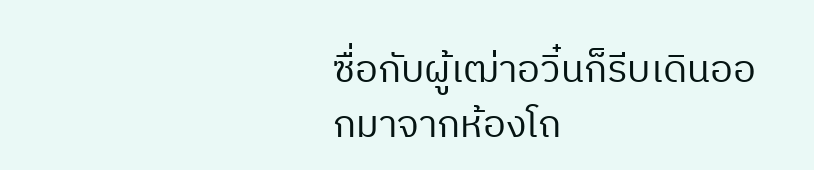ซื่อกับผู้เฒ่าอวิ๋นก็รีบเดินออกมาจากห้องโถ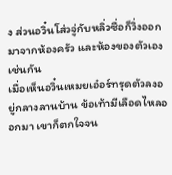ง ส่วนอวิ๋นโส่วจู่กับหลิ่วซื่อก็วิ่งออกมาจากห้องครัว และห้องของตัวเองเช่นกัน
เมื่อเห็นอวิ๋นเหมยเอ๋อร์ทรุดตัวลงอยู่กลางลานบ้าน ข้อเท้ามีเลือดไหลออกมา เขาก็ตกใจจน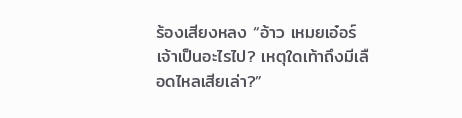ร้องเสียงหลง “อ้าว เหมยเอ๋อร์ เจ้าเป็นอะไรไป? เหตุใดเท้าถึงมีเลือดไหลเสียเล่า?”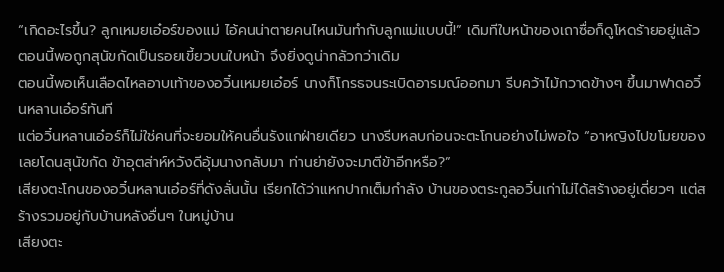“เกิดอะไรขึ้น? ลูกเหมยเอ๋อร์ของแม่ ไอ้คนน่าตายคนไหนมันทำกับลูกแม่แบบนี้!” เดิมทีใบหน้าของเถาซื่อก็ดูโหดร้ายอยู่แล้ว ตอนนี้พอถูกสุนัขกัดเป็นรอยเขี้ยวบนใบหน้า จึงยิ่งดูน่ากลัวกว่าเดิม
ตอนนี้พอเห็นเลือดไหลอาบเท้าของอวิ๋นเหมยเอ๋อร์ นางก็โกรธจนระเบิดอารมณ์ออกมา รีบคว้าไม้กวาดข้างๆ ขึ้นมาฟาดอวิ๋นหลานเอ๋อร์ทันที
แต่อวิ๋นหลานเอ๋อร์ก็ไม่ใช่คนที่จะยอมให้คนอื่นรังแกฝ่ายเดียว นางรีบหลบก่อนจะตะโกนอย่างไม่พอใจ “อาหญิงไปขโมยของเลยโดนสุนัขกัด ข้าอุตส่าห์หวังดีอุ้มนางกลับมา ท่านย่ายังจะมาตีข้าอีกหรือ?”
เสียงตะโกนของอวิ๋นหลานเอ๋อร์ที่ดังลั่นนั้น เรียกได้ว่าแหกปากเต็มกำลัง บ้านของตระกูลอวิ๋นเก่าไม่ได้สร้างอยู่เดี่ยวๆ แต่สร้างรวมอยู่กับบ้านหลังอื่นๆ ในหมู่บ้าน
เสียงตะ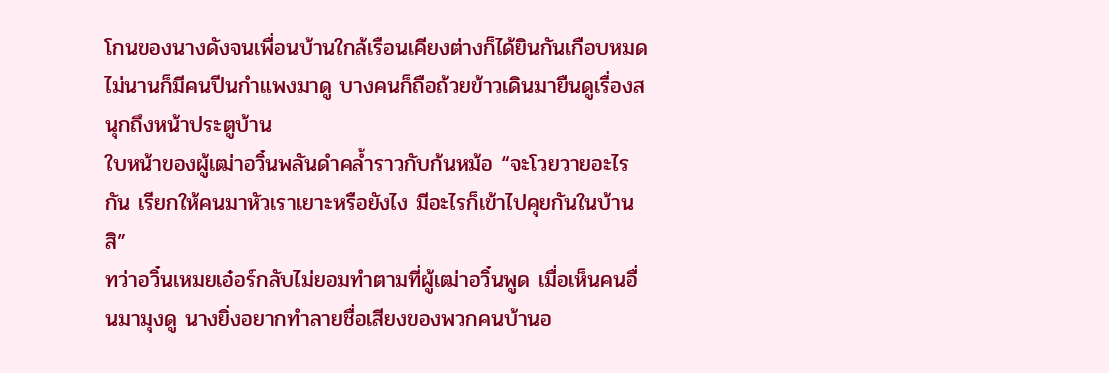โกนของนางดังจนเพื่อนบ้านใกล้เรือนเคียงต่างก็ได้ยินกันเกือบหมด ไม่นานก็มีคนปีนกำแพงมาดู บางคนก็ถือถ้วยข้าวเดินมายืนดูเรื่องสนุกถึงหน้าประตูบ้าน
ใบหน้าของผู้เฒ่าอวิ๋นพลันดำคล้ำราวกับก้นหม้อ “จะโวยวายอะไรกัน เรียกให้คนมาหัวเราเยาะหรือยังไง มีอะไรก็เข้าไปคุยกันในบ้านสิ”
ทว่าอวิ๋นเหมยเอ๋อร์กลับไม่ยอมทำตามที่ผู้เฒ่าอวิ๋นพูด เมื่อเห็นคนอื่นมามุงดู นางยิ่งอยากทำลายชื่อเสียงของพวกคนบ้านอ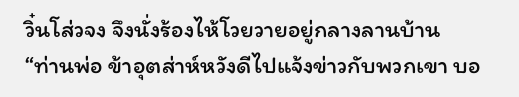วิ๋นโส่วจง จึงนั่งร้องไห้โวยวายอยู่กลางลานบ้าน
“ท่านพ่อ ข้าอุตส่าห์หวังดีไปแจ้งข่าวกับพวกเขา บอ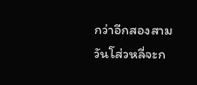กว่าอีกสองสามวันโส่วหลี่จะก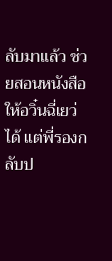ลับมาแล้ว ช่วยสอนหนังสือให้อวิ๋นฉี่เยว่ได้ แต่พี่รองกลับป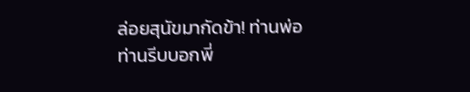ล่อยสุนัขมากัดข้า! ท่านพ่อ ท่านรีบบอกพี่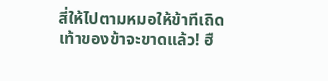สี่ให้ไปตามหมอให้ข้าทีเถิด เท้าของข้าจะขาดแล้ว! ฮื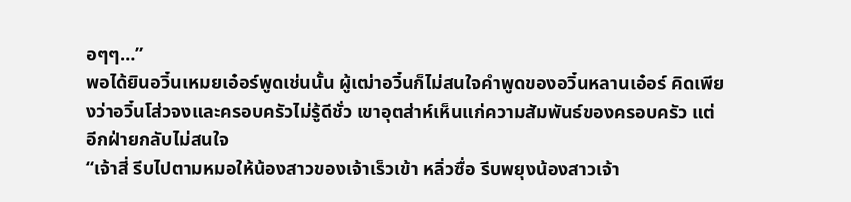อๆๆ…”
พอได้ยินอวิ๋นเหมยเอ๋อร์พูดเช่นนั้น ผู้เฒ่าอวิ๋นก็ไม่สนใจคำพูดของอวิ๋นหลานเอ๋อร์ คิดเพียงว่าอวิ๋นโส่วจงและครอบครัวไม่รู้ดีชั่ว เขาอุตส่าห์เห็นแก่ความสัมพันธ์ของครอบครัว แต่อีกฝ่ายกลับไม่สนใจ
“เจ้าสี่ รีบไปตามหมอให้น้องสาวของเจ้าเร็วเข้า หลิ่วซื่อ รีบพยุงน้องสาวเจ้า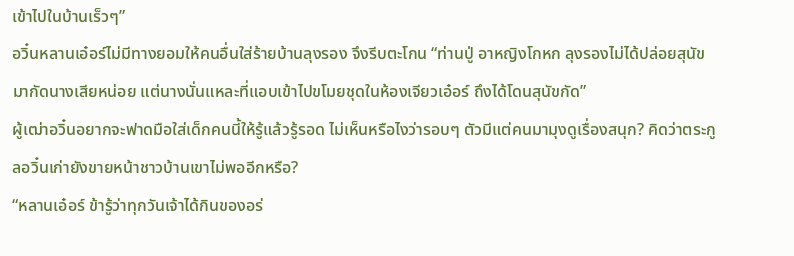เข้าไปในบ้านเร็วๆ”
อวิ๋นหลานเอ๋อร์ไม่มีทางยอมให้คนอื่นใส่ร้ายบ้านลุงรอง จึงรีบตะโกน “ท่านปู่ อาหญิงโกหก ลุงรองไม่ได้ปล่อยสุนัขมากัดนางเสียหน่อย แต่นางนั่นแหละที่แอบเข้าไปขโมยชุดในห้องเจียวเอ๋อร์ ถึงได้โดนสุนัขกัด”
ผู้เฒ่าอวิ๋นอยากจะฟาดมือใส่เด็กคนนี้ให้รู้แล้วรู้รอด ไม่เห็นหรือไงว่ารอบๆ ตัวมีแต่คนมามุงดูเรื่องสนุก? คิดว่าตระกูลอวิ๋นเก่ายังขายหน้าชาวบ้านเขาไม่พออีกหรือ?
“หลานเอ๋อร์ ข้ารู้ว่าทุกวันเจ้าได้กินของอร่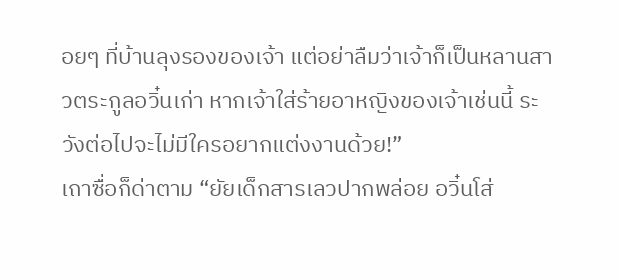อยๆ ที่บ้านลุงรองของเจ้า แต่อย่าลืมว่าเจ้าก็เป็นหลานสาวตระกูลอวิ๋นเก่า หากเจ้าใส่ร้ายอาหญิงของเจ้าเช่นนี้ ระวังต่อไปจะไม่มีใครอยากแต่งงานด้วย!”
เถาซื่อก็ด่าตาม “ยัยเด็กสารเลวปากพล่อย อวิ๋นโส่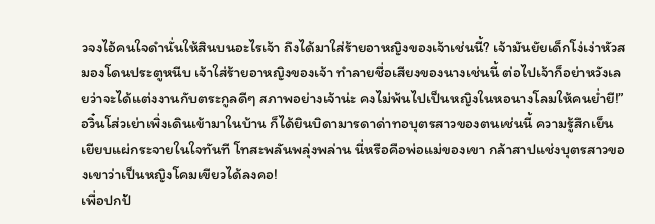วจงไอ้คนใจดำนั่นให้สินบนอะไรเจ้า ถึงได้มาใส่ร้ายอาหญิงของเจ้าเช่นนี้? เจ้ามันยัยเด็กโง่เง่าหัวสมองโดนประตูหนีบ เจ้าใส่ร้ายอาหญิงของเจ้า ทำลายชื่อเสียงของนางเช่นนี้ ต่อไปเจ้าก็อย่าหวังเลยว่าจะได้แต่งงานกับตระกูลดีๆ สภาพอย่างเจ้าน่ะ คงไม่พ้นไปเป็นหญิงในหอนางโลมให้คนย่ำยี!”
อวิ๋นโส่วเย่าเพิ่งเดินเข้ามาในบ้าน ก็ได้ยินบิดามารดาด่าทอบุตรสาวของตนเช่นนี้ ความรู้สึกเย็นเยียบแผ่กระจายในใจทันที โทสะพลันพลุ่งพล่าน นี่หรือคือพ่อแม่ของเขา กล้าสาปแช่งบุตรสาวของเขาว่าเป็นหญิงโคมเขียวได้ลงคอ!
เพื่อปกป้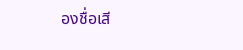องชื่อเสี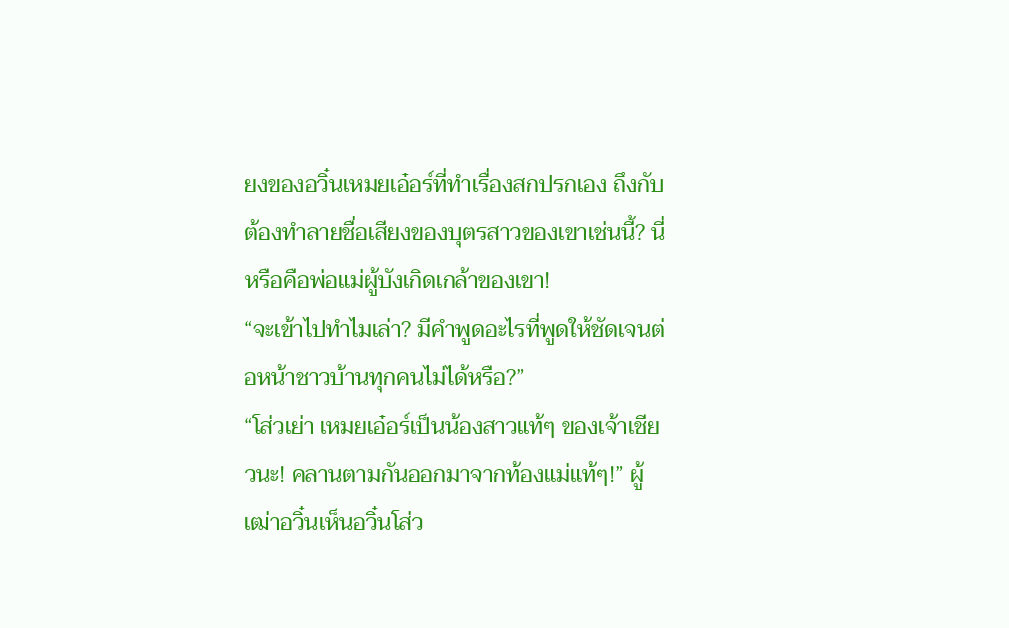ยงของอวิ๋นเหมยเอ๋อร์ที่ทำเรื่องสกปรกเอง ถึงกับต้องทำลายชื่อเสียงของบุตรสาวของเขาเช่นนี้? นี่หรือคือพ่อแม่ผู้บังเกิดเกล้าของเขา!
“จะเข้าไปทำไมเล่า? มีคำพูดอะไรที่พูดให้ชัดเจนต่อหน้าชาวบ้านทุกคนไม่ได้หรือ?”
“โส่วเย่า เหมยเอ๋อร์เป็นน้องสาวแท้ๆ ของเจ้าเชียวนะ! คลานตามกันออกมาจากท้องแม่แท้ๆ!” ผู้เฒ่าอวิ๋นเห็นอวิ๋นโส่ว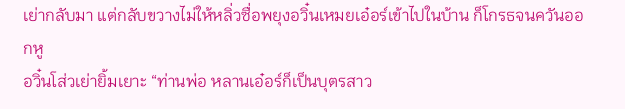เย่ากลับมา แต่กลับขวางไม่ให้หลิ่วซื่อพยุงอวิ๋นเหมยเอ๋อร์เข้าไปในบ้าน ก็โกรธจนควันออกหู
อวิ๋นโส่วเย่ายิ้มเยาะ “ท่านพ่อ หลานเอ๋อร์ก็เป็นบุตรสาว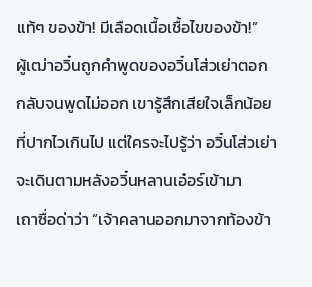แท้ๆ ของข้า! มีเลือดเนื้อเชื้อไขของข้า!”
ผู้เฒ่าอวิ๋นถูกคำพูดของอวิ๋นโส่วเย่าตอกกลับจนพูดไม่ออก เขารู้สึกเสียใจเล็กน้อยที่ปากไวเกินไป แต่ใครจะไปรู้ว่า อวิ๋นโส่วเย่าจะเดินตามหลังอวิ๋นหลานเอ๋อร์เข้ามา
เถาซื่อด่าว่า “เจ้าคลานออกมาจากท้องข้า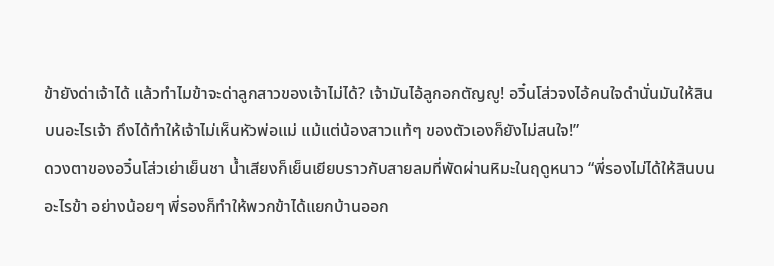ข้ายังด่าเจ้าได้ แล้วทำไมข้าจะด่าลูกสาวของเจ้าไม่ได้? เจ้ามันไอ้ลูกอกตัญญู! อวิ๋นโส่วจงไอ้คนใจดำนั่นมันให้สินบนอะไรเจ้า ถึงได้ทำให้เจ้าไม่เห็นหัวพ่อแม่ แม้แต่น้องสาวแท้ๆ ของตัวเองก็ยังไม่สนใจ!”
ดวงตาของอวิ๋นโส่วเย่าเย็นชา น้ำเสียงก็เย็นเยียบราวกับสายลมที่พัดผ่านหิมะในฤดูหนาว “พี่รองไม่ได้ให้สินบนอะไรข้า อย่างน้อยๆ พี่รองก็ทำให้พวกข้าได้แยกบ้านออก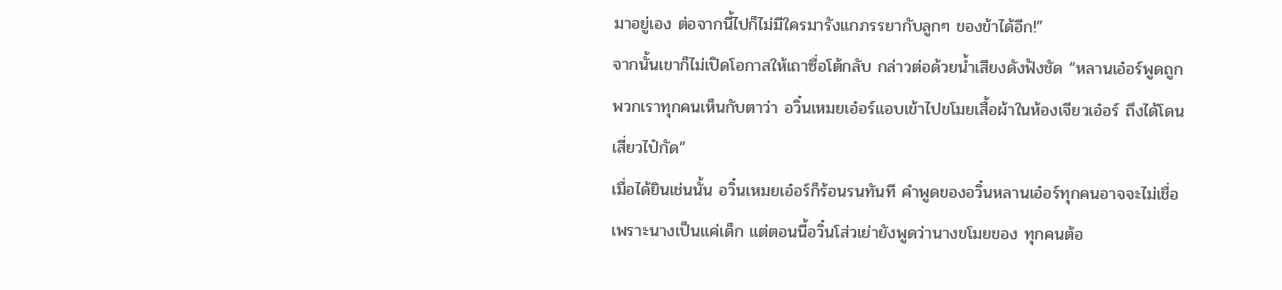มาอยู่เอง ต่อจากนี้ไปก็ไม่มีใครมารังแกภรรยากับลูกๆ ของข้าได้อีก!”
จากนั้นเขาก็ไม่เปิดโอกาสให้เถาซื่อโต้กลับ กล่าวต่อด้วยน้ำเสียงดังฟังชัด “หลานเอ๋อร์พูดถูก พวกเราทุกคนเห็นกับตาว่า อวิ๋นเหมยเอ๋อร์แอบเข้าไปขโมยเสื้อผ้าในห้องเจียวเอ๋อร์ ถึงได้โดนเสี่ยวไป๋กัด”
เมื่อได้ยินเช่นนั้น อวิ๋นเหมยเอ๋อร์ก็ร้อนรนทันที คำพูดของอวิ๋นหลานเอ๋อร์ทุกคนอาจจะไม่เชื่อ เพราะนางเป็นแค่เด็ก แต่ตอนนี้อวิ๋นโส่วเย่ายังพูดว่านางขโมยของ ทุกคนต้อ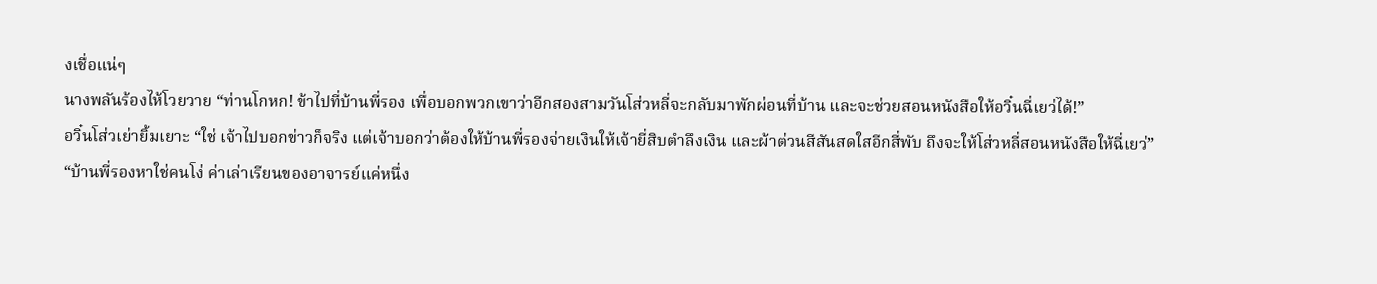งเชื่อแน่ๆ
นางพลันร้องไห้โวยวาย “ท่านโกหก! ข้าไปที่บ้านพี่รอง เพื่อบอกพวกเขาว่าอีกสองสามวันโส่วหลี่จะกลับมาพักผ่อนที่บ้าน และจะช่วยสอนหนังสือให้อวิ๋นฉี่เยว่ได้!”
อวิ๋นโส่วเย่ายิ้มเยาะ “ใช่ เจ้าไปบอกข่าวก็จริง แต่เจ้าบอกว่าต้องให้บ้านพี่รองจ่ายเงินให้เจ้ายี่สิบตำลึงเงิน และผ้าต่วนสีสันสดใสอีกสี่พับ ถึงจะให้โส่วหลี่สอนหนังสือให้ฉี่เยว่”
“บ้านพี่รองหาใช่คนโง่ ค่าเล่าเรียนของอาจารย์แค่หนึ่ง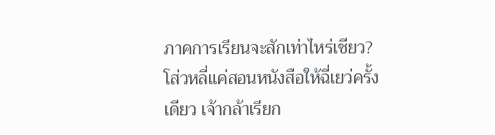ภาคการเรียนจะสักเท่าไหร่เชียว? โส่วหลี่แค่สอนหนังสือให้ฉี่เยว่ครั้งเดียว เจ้ากล้าเรียก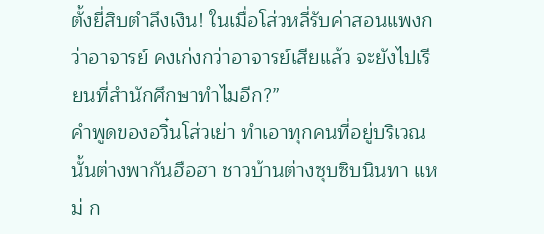ตั้งยี่สิบตำลึงเงิน! ในเมื่อโส่วหลี่รับค่าสอนแพงกว่าอาจารย์ คงเก่งกว่าอาจารย์เสียแล้ว จะยังไปเรียนที่สำนักศึกษาทำไมอีก?”
คำพูดของอวิ๋นโส่วเย่า ทำเอาทุกคนที่อยู่บริเวณนั้นต่างพากันฮือฮา ชาวบ้านต่างซุบซิบนินทา แหม่ ก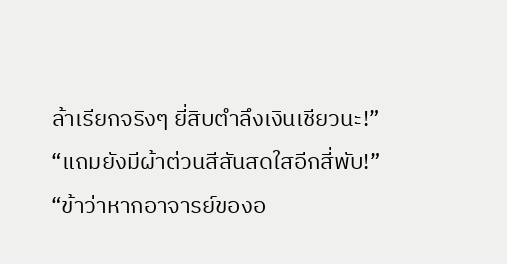ล้าเรียกจริงๆ ยี่สิบตำลึงเงินเชียวนะ!”
“แถมยังมีผ้าต่วนสีสันสดใสอีกสี่พับ!”
“ข้าว่าหากอาจารย์ของอ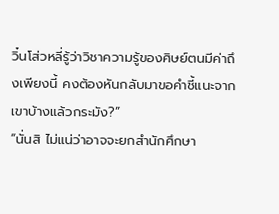วิ๋นโส่วหลี่รู้ว่าวิชาความรู้ของศิษย์ตนมีค่าถึงเพียงนี้ คงต้องหันกลับมาขอคำชี้แนะจากเขาบ้างแล้วกระมัง?”
“นั่นสิ ไม่แน่ว่าอาจจะยกสำนักศึกษา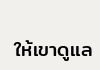ให้เขาดูแล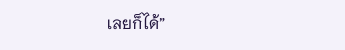เลยก็ได้”